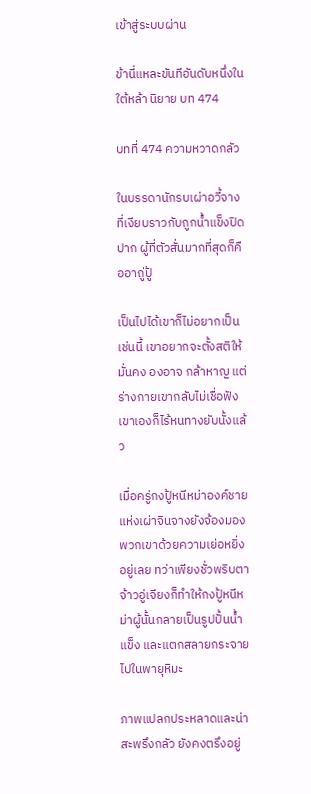เข้าสู่ระบบผ่าน

ข้านี่แหละขันทีอันดับหนึ่งในใต้หล้า นิยาย บท 474

บทที่ 474 ความหวาดกลัว

ในบรรดานักรบเผ่าอวี้จางที่เงียบราวกับถูกน้ำแข็งปิดปาก ผู้ที่ตัวสั่นมากที่สุดก็คืออาถู่ปู้

เป็นไปได้เขาก็ไม่อยากเป็นเช่นนี้ เขาอยากจะตั้งสติให้มั่นคง องอาจ กล้าหาญ แต่ร่างกายเขากลับไม่เชื่อฟัง เขาเองก็ไร้หนทางยับนั้งแล้ว

เมื่อครู่กงปู้หนีหม่าองค์ชายแห่งเผ่าจินจางยังจ้องมองพวกเขาด้วยความเย่อหยิ่งอยู่เลย ทว่าเพียงชั่วพริบตา จ้าวอู่เจียงก็ทำให้กงปู้หนีหม่าผู้นั้นกลายเป็นรูปปั้นน้ำแข็ง และแตกสลายกระจายไปในพายุหิมะ

ภาพแปลกประหลาดและน่าสะพรึงกลัว ยังคงตรึงอยู่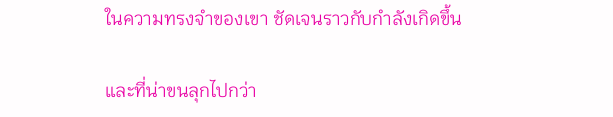ในความทรงจำของเขา ชัดเจนราวกับกำลังเกิดขึ้น

และที่น่าขนลุกไปกว่า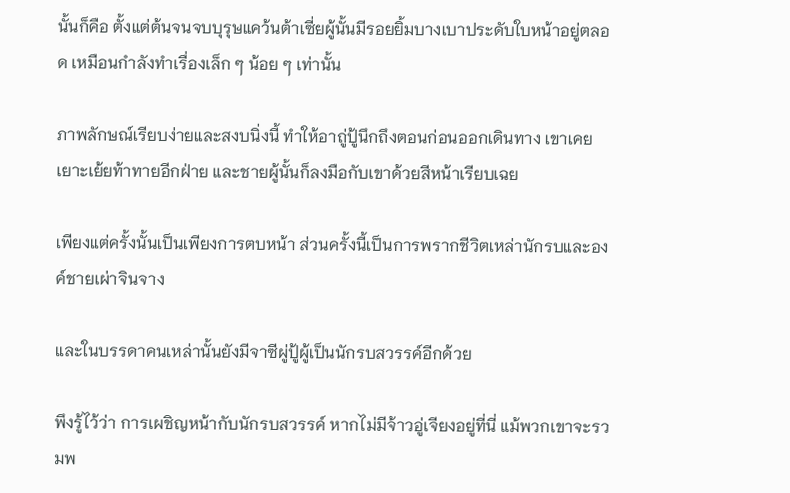นั้นก็คือ ตั้งแต่ต้นจนจบบุรุษแคว้นต้าเซี่ยผู้นั้นมีรอยยิ้มบางเบาประดับใบหน้าอยู่ตลอด เหมือนกำลังทำเรื่องเล็ก ๆ น้อย ๆ เท่านั้น

ภาพลักษณ์เรียบง่ายและสงบนิ่งนี้ ทำให้อาถู่ปู้นึกถึงตอนก่อนออกเดินทาง เขาเคยเยาะเย้ยท้าทายอีกฝ่าย และชายผู้นั้นก็ลงมือกับเขาด้วยสีหน้าเรียบเฉย

เพียงแต่ครั้งนั้นเป็นเพียงการตบหน้า ส่วนครั้งนี้เป็นการพรากชีวิตเหล่านักรบและองค์ชายเผ่าจินจาง

และในบรรดาคนเหล่านั้นยังมีจาซีผู่ปู้ผู้เป็นนักรบสวรรค์อีกด้วย

พึงรู้ไว้ว่า การเผชิญหน้ากับนักรบสวรรค์ หากไม่มีจ้าวอู่เจียงอยู่ที่นี่ แม้พวกเขาจะรวมพ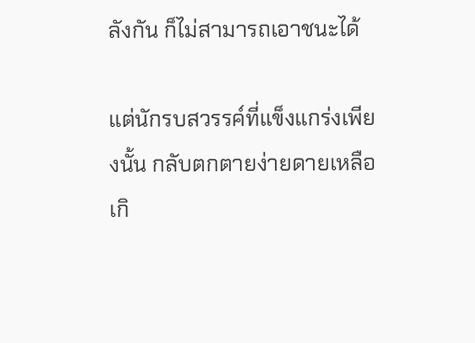ลังกัน ก็ไม่สามารถเอาชนะได้

แต่นักรบสวรรค์ที่แข็งแกร่งเพียงนั้น กลับตกตายง่ายดายเหลือเกิ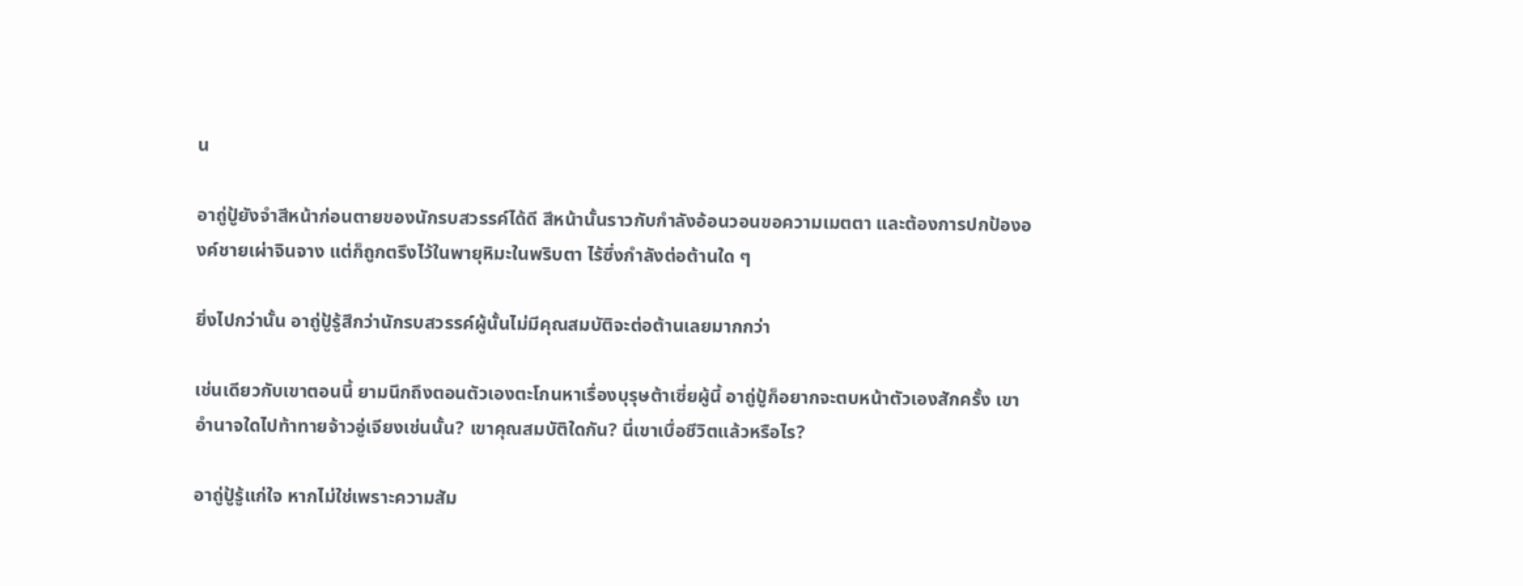น

อาถู่ปู้ยังจำสีหน้าก่อนตายของนักรบสวรรค์ได้ดี สีหน้านั้นราวกับกำลังอ้อนวอนขอความเมตตา และต้องการปกป้ององค์ชายเผ่าจินจาง แต่ก็ถูกตรึงไว้ในพายุหิมะในพริบตา ไร้ซึ่งกำลังต่อต้านใด ๆ

ยิ่งไปกว่านั้น อาถู่ปู้รู้สึกว่านักรบสวรรค์ผู้นั้นไม่มีคุณสมบัติจะต่อต้านเลยมากกว่า

เช่นเดียวกับเขาตอนนี้ ยามนึกถึงตอนตัวเองตะโกนหาเรื่องบุรุษต้าเซี่ยผู้นี้ อาถู่ปู้ก็อยากจะตบหน้าตัวเองสักครั้ง เขาอำนาจใดไปท้าทายจ้าวอู่เจียงเช่นนั้น? เขาคุณสมบัติใดกัน? นี่เขาเบื่อชีวิตแล้วหรือไร?

อาถู่ปู้รู้แก่ใจ หากไม่ใช่เพราะความสัม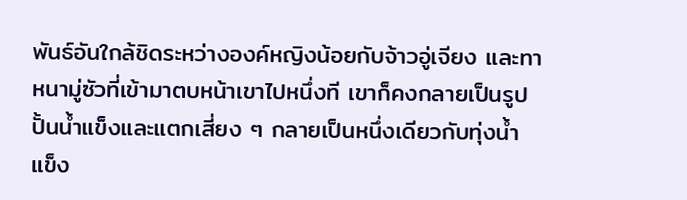พันธ์อันใกล้ชิดระหว่างองค์หญิงน้อยกับจ้าวอู่เจียง และทาหนามู่ซัวที่เข้ามาตบหน้าเขาไปหนึ่งที เขาก็คงกลายเป็นรูปปั้นน้ำแข็งและแตกเสี่ยง ๆ กลายเป็นหนึ่งเดียวกับทุ่งน้ำแข็ง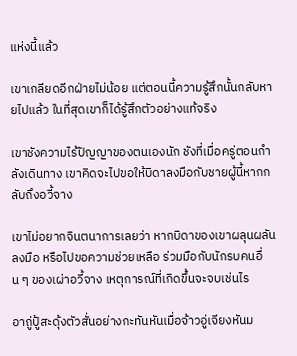แห่งนี้แล้ว

เขาเกลียดอีกฝ่ายไม่น้อย แต่ตอนนี้ความรู้สึกนั้นกลับหายไปแล้ว ในที่สุดเขาก็ได้รู้สึกตัวอย่างแท้จริง

เขาชังความไร้ปัญญาของตนเองนัก ชังที่เมื่อครู่ตอนกำลังเดินทาง เขาคิดจะไปขอให้บิดาลงมือกับชายผู้นี้หากกลับถึงอวี้จาง

เขาไม่อยากจินตนาการเลยว่า หากบิดาของเขาผลุนผลันลงมือ หรือไปขอความช่วยเหลือ ร่วมมือกับนักรบคนอื่น ๆ ของเผ่าอวี้จาง เหตุการณ์ที่เกิดขึ้นจะจบเช่นไร

อาถู่ปู้สะดุ้งตัวสั่นอย่างกะทันหันเมื่อจ้าวอู่เจียงหันม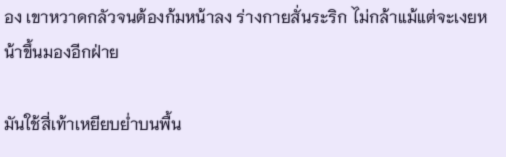อง เขาหวาดกลัวจนต้องก้มหน้าลง ร่างกายสั่นระริก ไม่กล้าแม้แต่จะเงยหน้าขึ้นมองอีกฝ่าย

มันใช้สี่เท้าเหยียบย่ำบนพื้น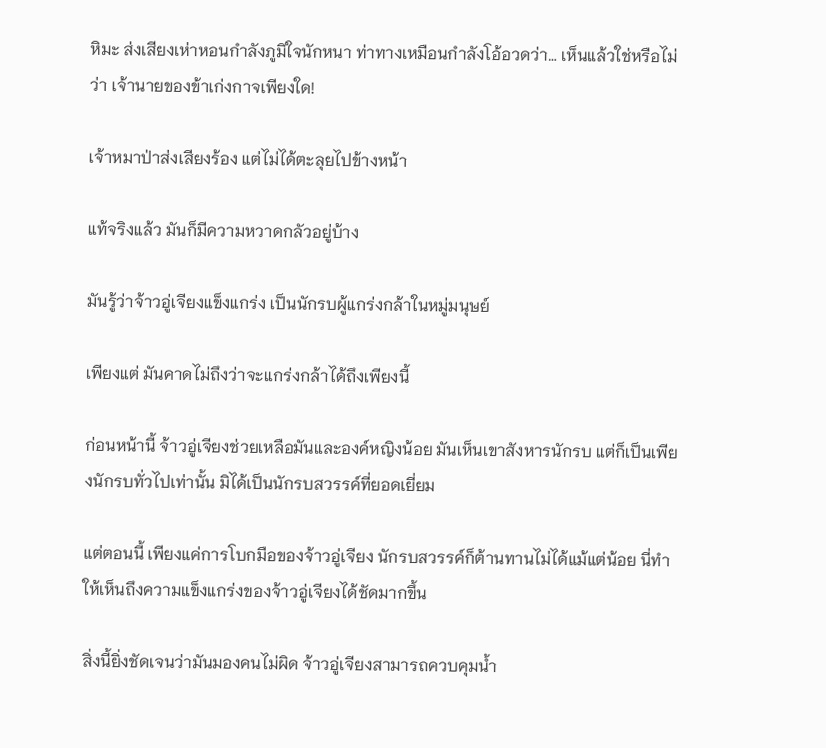หิมะ ส่งเสียงเห่าหอนกำลังภูมิใจนักหนา ท่าทางเหมือนกำลังโอ้อวดว่า… เห็นแล้วใช่หรือไม่ว่า เจ้านายของข้าเก่งกาจเพียงใด!

เจ้าหมาป่าส่งเสียงร้อง แต่ไม่ได้ตะลุยไปข้างหน้า

แท้จริงแล้ว มันก็มีความหวาดกลัวอยู่บ้าง

มันรู้ว่าจ้าวอู่เจียงแข็งแกร่ง เป็นนักรบผู้แกร่งกล้าในหมู่มนุษย์

เพียงแต่ มันคาดไม่ถึงว่าจะแกร่งกล้าได้ถึงเพียงนี้

ก่อนหน้านี้ จ้าวอู่เจียงช่วยเหลือมันและองค์หญิงน้อย มันเห็นเขาสังหารนักรบ แต่ก็เป็นเพียงนักรบทั่วไปเท่านั้น มิได้เป็นนักรบสวรรค์ที่ยอดเยี่ยม

แต่ตอนนี้ เพียงแค่การโบกมือของจ้าวอู่เจียง นักรบสวรรค์ก็ต้านทานไม่ได้แม้แต่น้อย นี่ทำให้เห็นถึงความแข็งแกร่งของจ้าวอู่เจียงได้ชัดมากขึ้น

สิ่งนี้ยิ่งชัดเจนว่ามันมองคนไม่ผิด จ้าวอู่เจียงสามารถควบคุมน้ำ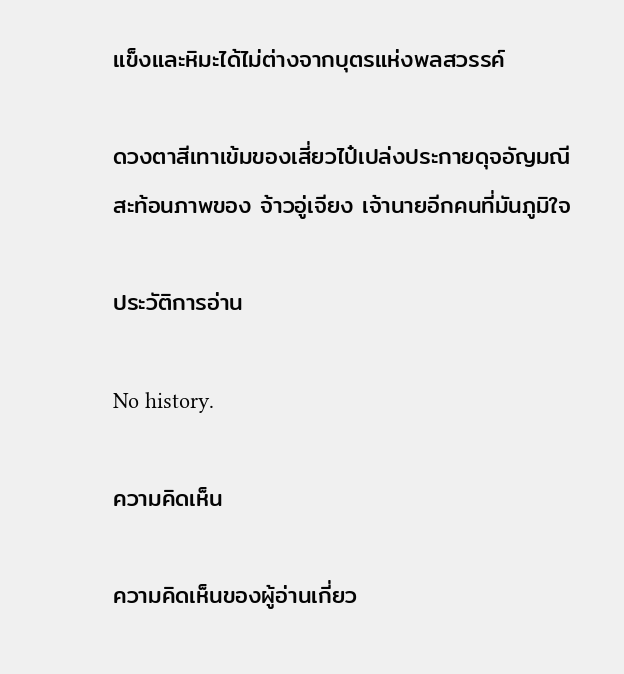แข็งและหิมะได้ไม่ต่างจากบุตรแห่งพลสวรรค์

ดวงตาสีเทาเข้มของเสี่ยวไป๋เปล่งประกายดุจอัญมณี สะท้อนภาพของ จ้าวอู่เจียง เจ้านายอีกคนที่มันภูมิใจ

ประวัติการอ่าน

No history.

ความคิดเห็น

ความคิดเห็นของผู้อ่านเกี่ยว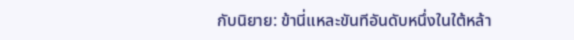กับนิยาย: ข้านี่แหละขันทีอันดับหนึ่งในใต้หล้า